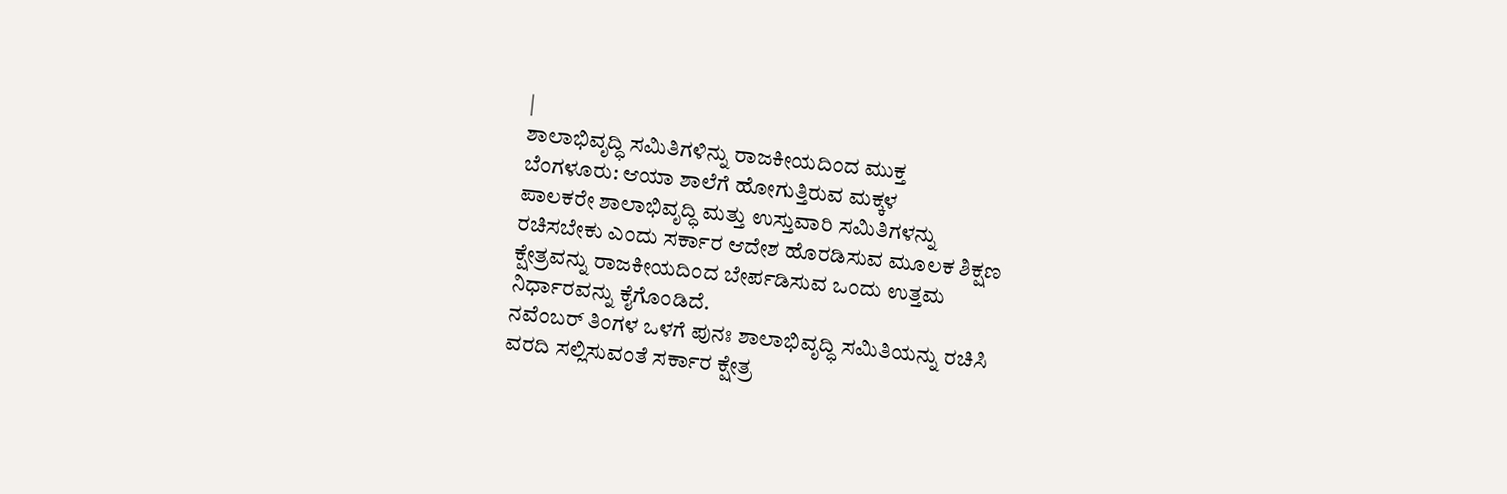|
ಶಾಲಾಭಿವೃದ್ಧಿ ಸಮಿತಿಗಳಿನ್ನು ರಾಜಕೀಯದಿಂದ ಮುಕ್ತ
ಬೆಂಗಳೂರು: ಆಯಾ ಶಾಲೆಗೆ ಹೋಗುತ್ತಿರುವ ಮಕ್ಕಳ
ಪಾಲಕರೇ ಶಾಲಾಭಿವೃದ್ಧಿ ಮತ್ತು ಉಸ್ತುವಾರಿ ಸಮಿತಿಗಳನ್ನು
ರಚಿಸಬೇಕು ಎಂದು ಸರ್ಕಾರ ಆದೇಶ ಹೊರಡಿಸುವ ಮೂಲಕ ಶಿಕ್ಷಣ
ಕ್ಷೇತ್ರವನ್ನು ರಾಜಕೀಯದಿಂದ ಬೇರ್ಪಡಿಸುವ ಒಂದು ಉತ್ತಮ
ನಿರ್ಧಾರವನ್ನು ಕೈಗೊಂಡಿದೆ.
ನವೆಂಬರ್ ತಿಂಗಳ ಒಳಗೆ ಪುನಃ ಶಾಲಾಭಿವೃದ್ಧಿ ಸಮಿತಿಯನ್ನು ರಚಿಸಿ
ವರದಿ ಸಲ್ಲಿಸುವಂತೆ ಸರ್ಕಾರ ಕ್ಷೇತ್ರ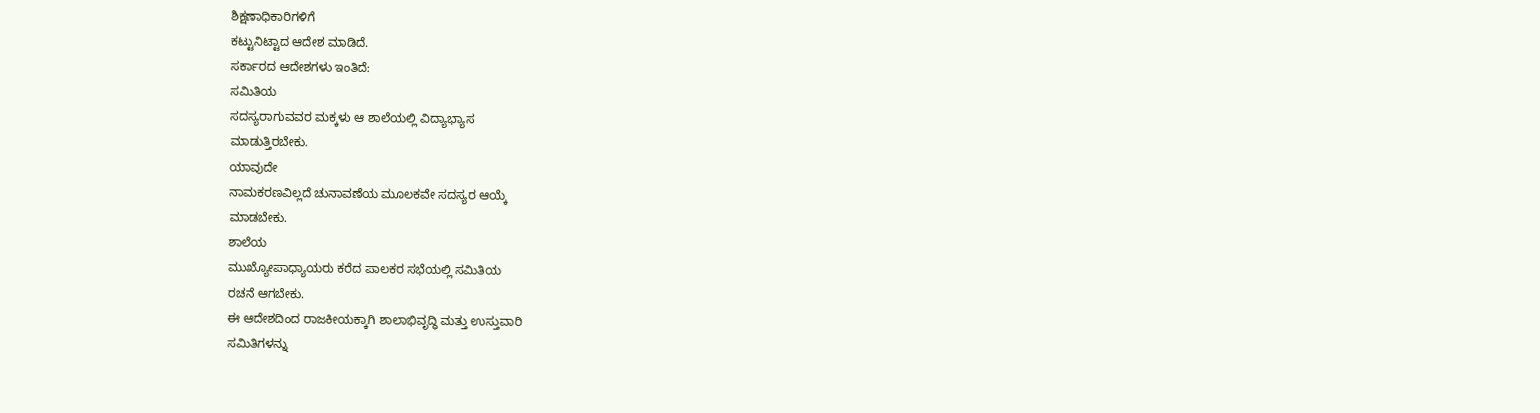ಶಿಕ್ಷಣಾಧಿಕಾರಿಗಳಿಗೆ
ಕಟ್ಟುನಿಟ್ಟಾದ ಆದೇಶ ಮಾಡಿದೆ.
ಸರ್ಕಾರದ ಆದೇಶಗಳು ಇಂತಿದೆ:
ಸಮಿತಿಯ
ಸದಸ್ಯರಾಗುವವರ ಮಕ್ಕಳು ಆ ಶಾಲೆಯಲ್ಲಿ ವಿದ್ಯಾಭ್ಯಾಸ
ಮಾಡುತ್ತಿರಬೇಕು.
ಯಾವುದೇ
ನಾಮಕರಣವಿಲ್ಲದೆ ಚುನಾವಣೆಯ ಮೂಲಕವೇ ಸದಸ್ಯರ ಆಯ್ಕೆ
ಮಾಡಬೇಕು.
ಶಾಲೆಯ
ಮುಖ್ಯೋಪಾಧ್ಯಾಯರು ಕರೆದ ಪಾಲಕರ ಸಭೆಯಲ್ಲಿ ಸಮಿತಿಯ
ರಚನೆ ಆಗಬೇಕು.
ಈ ಆದೇಶದಿಂದ ರಾಜಕೀಯಕ್ಕಾಗಿ ಶಾಲಾಭಿವೃದ್ಧಿ ಮತ್ತು ಉಸ್ತುವಾರಿ
ಸಮಿತಿಗಳನ್ನು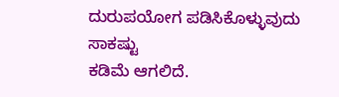ದುರುಪಯೋಗ ಪಡಿಸಿಕೊಳ್ಳುವುದು ಸಾಕಷ್ಟು
ಕಡಿಮೆ ಆಗಲಿದೆ.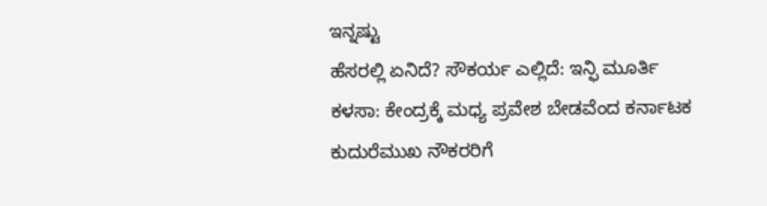ಇನ್ನಷ್ಟು
ಹೆಸರಲ್ಲಿ ಏನಿದೆ? ಸೌಕರ್ಯ ಎಲ್ಲಿದೆ: ಇನ್ಫಿ ಮೂರ್ತಿ
ಕಳಸಾ: ಕೇಂದ್ರಕ್ಕೆ ಮಧ್ಯ ಪ್ರವೇಶ ಬೇಡವೆಂದ ಕರ್ನಾಟಕ
ಕುದುರೆಮುಖ ನೌಕರರಿಗೆ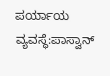ಪರ್ಯಾಯ ವ್ಯವಸ್ಥೆ:ಪಾಸ್ವಾನ್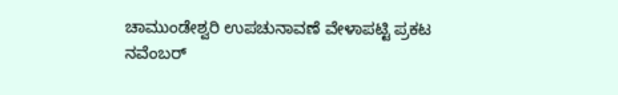ಚಾಮುಂಡೇಶ್ವರಿ ಉಪಚುನಾವಣೆ ವೇಳಾಪಟ್ಟಿ ಪ್ರಕಟ
ನವೆಂಬರ್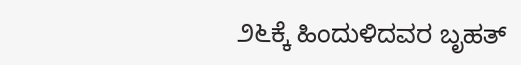೨೬ಕ್ಕೆ ಹಿಂದುಳಿದವರ ಬೃಹತ್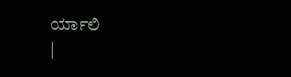ರ್ಯಾಲಿ
|